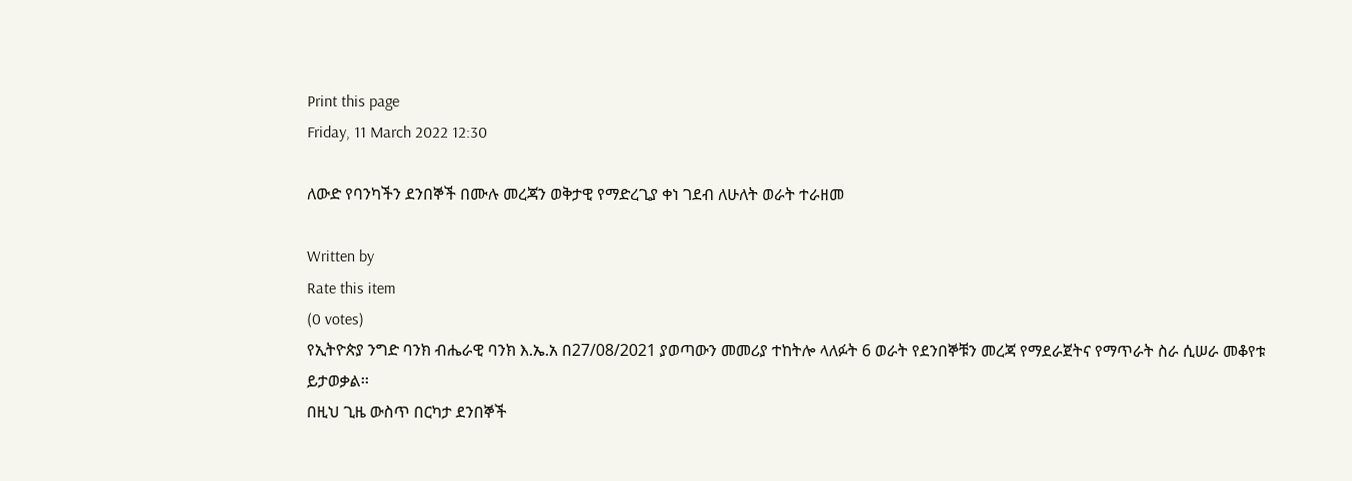Print this page
Friday, 11 March 2022 12:30

ለውድ የባንካችን ደንበኞች በሙሉ መረጃን ወቅታዊ የማድረጊያ ቀነ ገደብ ለሁለት ወራት ተራዘመ

Written by
Rate this item
(0 votes)
የኢትዮጵያ ንግድ ባንክ ብሔራዊ ባንክ እ.ኤ.አ በ27/08/2021 ያወጣውን መመሪያ ተከትሎ ላለፉት 6 ወራት የደንበኞቹን መረጃ የማደራጀትና የማጥራት ስራ ሲሠራ መቆየቱ ይታወቃል፡፡
በዚህ ጊዜ ውስጥ በርካታ ደንበኞች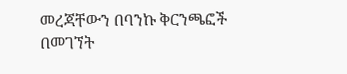መረጃቸውን በባንኩ ቅርንጫፎች በመገኘት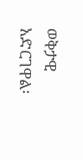ወቅታዊ አድርገዋል፡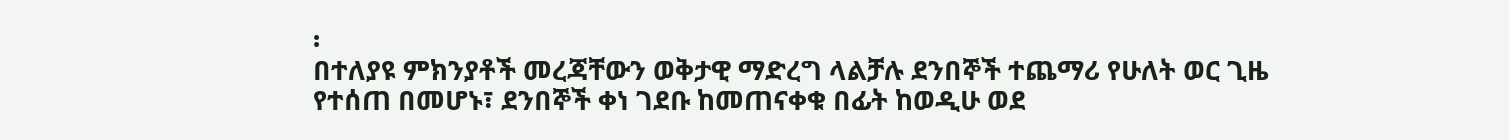፡
በተለያዩ ምክንያቶች መረጃቸውን ወቅታዊ ማድረግ ላልቻሉ ደንበኞች ተጨማሪ የሁለት ወር ጊዜ የተሰጠ በመሆኑ፣ ደንበኞች ቀነ ገደቡ ከመጠናቀቁ በፊት ከወዲሁ ወደ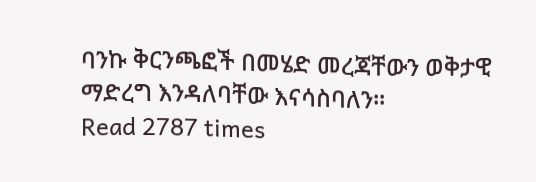ባንኩ ቅርንጫፎች በመሄድ መረጃቸውን ወቅታዊ ማድረግ እንዳለባቸው እናሳስባለን፡፡
Read 2787 times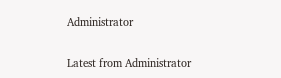Administrator

Latest from Administrator